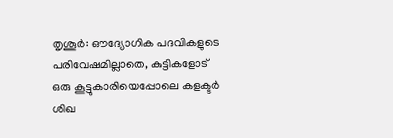തൃശൂർ: ഔദ്യോഗിക പദവികളുടെ പരിവേഷമില്ലാതെ, കുട്ടികളോട് ഒരു കൂട്ടുകാരിയെപ്പോലെ കളക്ടർ ശിഖ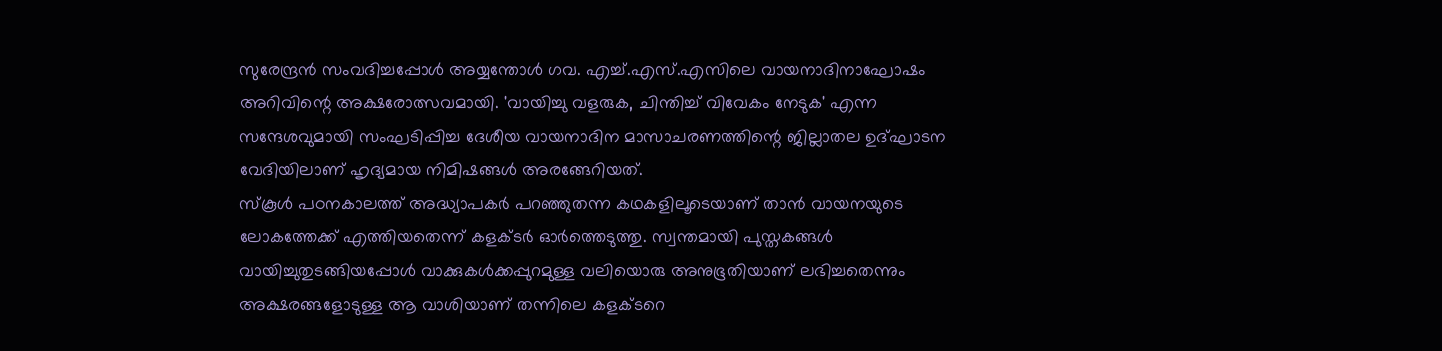സുരേന്ദ്രൻ സംവദിച്ചപ്പോൾ അയ്യന്തോൾ ഗവ. എച്ച്.എസ്.എസിലെ വായനാദിനാഘോഷം അറിവിന്റെ അക്ഷരോത്സവമായി. 'വായിച്ചു വളരുക, ചിന്തിച്ച് വിവേകം നേടുക' എന്ന സന്ദേശവുമായി സംഘടിപ്പിച്ച ദേശീയ വായനാദിന മാസാചരണത്തിന്റെ ജില്ലാതല ഉദ്ഘാടന വേദിയിലാണ് ഹൃദ്യമായ നിമിഷങ്ങൾ അരങ്ങേറിയത്.
സ്കൂൾ പഠനകാലത്ത് അദ്ധ്യാപകർ പറഞ്ഞുതന്ന കഥകളിലൂടെയാണ് താൻ വായനയുടെ ലോകത്തേക്ക് എത്തിയതെന്ന് കളക്ടർ ഓർത്തെടുത്തു. സ്വന്തമായി പുസ്തകങ്ങൾ വായിച്ചുതുടങ്ങിയപ്പോൾ വാക്കുകൾക്കപ്പുറമുള്ള വലിയൊരു അനുഭൂതിയാണ് ലഭിച്ചതെന്നും അക്ഷരങ്ങളോടുള്ള ആ വാശിയാണ് തന്നിലെ കളക്ടറെ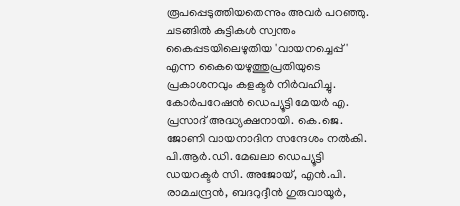രൂപപ്പെടുത്തിയതെന്നും അവർ പറഞ്ഞു. ചടങ്ങിൽ കുട്ടികൾ സ്വന്തം കൈപ്പടയിലെഴുതിയ 'വായനച്ചെപ്പ്' എന്ന കൈയെഴുത്തുപ്രതിയുടെ പ്രകാശനവും കളക്ടർ നിർവഹിച്ചു.
കോർപറേഷൻ ഡെപ്യൂട്ടി മേയർ എ. പ്രസാദ് അദ്ധ്യക്ഷനായി. കെ.ജെ. ജോണി വായനാദിന സന്ദേശം നൽകി. പി.ആർ.ഡി. മേഖലാ ഡെപ്യൂട്ടി ഡയറക്ടർ സി. അജോയ്, എൻ.പി. രാമചന്ദ്രൻ, ബദറുദ്ദീൻ ഗുരുവായൂർ,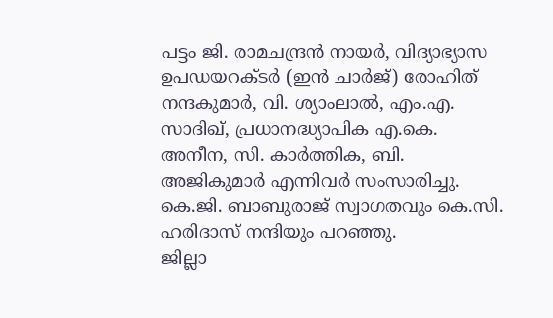പട്ടം ജി. രാമചന്ദ്രൻ നായർ, വിദ്യാഭ്യാസ ഉപഡയറക്ടർ (ഇൻ ചാർജ്) രോഹിത് നന്ദകുമാർ, വി. ശ്യാംലാൽ, എം.എ. സാദിഖ്, പ്രധാനദ്ധ്യാപിക എ.കെ. അനീന, സി. കാർത്തിക, ബി. അജികുമാർ എന്നിവർ സംസാരിച്ചു. കെ.ജി. ബാബുരാജ് സ്വാഗതവും കെ.സി. ഹരിദാസ് നന്ദിയും പറഞ്ഞു.
ജില്ലാ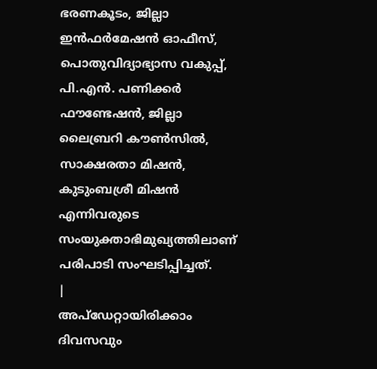ഭരണകൂടം, ജില്ലാ ഇൻഫർമേഷൻ ഓഫീസ്, പൊതുവിദ്യാഭ്യാസ വകുപ്പ്, പി.എൻ. പണിക്കർ ഫൗണ്ടേഷൻ, ജില്ലാ ലൈബ്രറി കൗൺസിൽ, സാക്ഷരതാ മിഷൻ, കുടുംബശ്രീ മിഷൻ എന്നിവരുടെ സംയുക്താഭിമുഖ്യത്തിലാണ് പരിപാടി സംഘടിപ്പിച്ചത്.
|
അപ്ഡേറ്റായിരിക്കാം ദിവസവും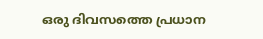ഒരു ദിവസത്തെ പ്രധാന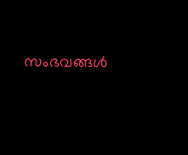സംഭവങ്ങൾ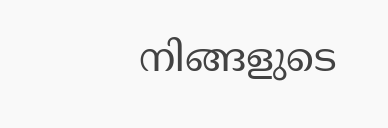നിങ്ങളുടെ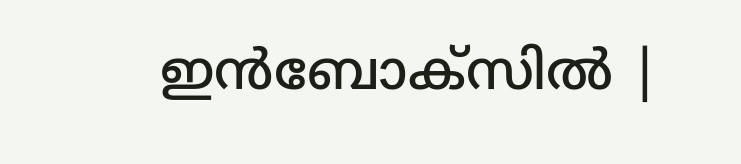ഇൻബോക്സിൽ |